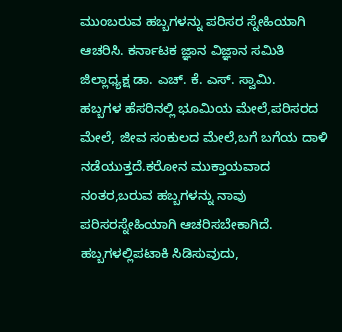ಮುಂಬರುವ ಹಬ್ಬಗಳನ್ನು ಪರಿಸರ ಸ್ನೇಹಿಯಾಗಿ ಆಚರಿಸಿ. ಕರ್ನಾಟಕ ಜ್ಞಾನ ವಿಜ್ಞಾನ ಸಮಿತಿ ಜಿಲ್ಲಾಧ್ಯಕ್ಷ ಡಾ. ಎಚ್. ಕೆ. ಎಸ್. ಸ್ವಾಮಿ.
ಹಬ್ಬಗಳ ಹೆಸರಿನಲ್ಲಿ ಭೂಮಿಯ ಮೇಲೆ,ಪರಿಸರದ ಮೇಲೆ, ಜೀವ ಸಂಕುಲದ ಮೇಲೆ,ಬಗೆ ಬಗೆಯ ದಾಳಿ ನಡೆಯುತ್ತದೆ.ಕರೋನ ಮುಕ್ತಾಯವಾದ ನಂತರ,ಬರುವ ಹಬ್ಬಗಳನ್ನು ನಾವು ಪರಿಸರಸ್ನೇಹಿಯಾಗಿ ಆಚರಿಸಬೇಕಾಗಿದೆ. ಹಬ್ಬಗಳಲ್ಲಿಪಟಾಕಿ ಸಿಡಿಸುವುದು,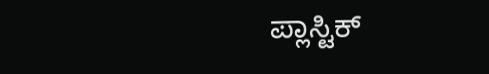ಪ್ಲಾಸ್ಟಿಕ್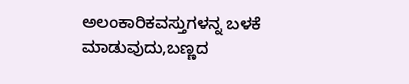ಅಲಂಕಾರಿಕವಸ್ತುಗಳನ್ನ ಬಳಕೆ ಮಾಡುವುದು,ಬಣ್ಣದ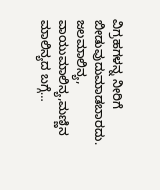ವಿಗ್ರಹಗಳನ್ನ ನೀರಿಗೆ ಬೀಡುವುದುಮಾಡಬಾರದು. ಜಲಮಾಲಿನ್ಯ, ವಾಯುಮಾಲಿನ್ಯ,ಮಣ್ಣಿನ ಮಾಲಿನ್ಯದ ಬಗ್ಗೆ…